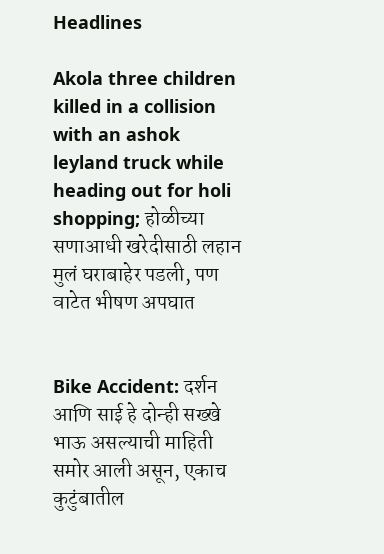Headlines

Akola three children killed in a collision with an ashok leyland truck while heading out for holi shopping; होळीच्या सणाआधी खरेदीसाठी लहान मुलं घराबाहेर पडली, पण वाटेत भीषण अपघात


Bike Accident: दर्शन आणि साई हे दोन्ही सख्खे भाऊ असल्याची माहिती समोर आली असून, एकाच कुटुंबातील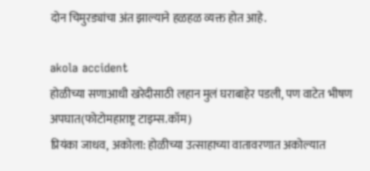दोन चिमुरड्यांचा अंत झाल्याने हळहळ व्यक्त होत आहे.

akola accident
होळीच्या सणाआधी खरेदीसाठी लहान मुलं घराबाहेर पडली, पण वाटेत भीषण अपघात(फोटोमहाराष्ट्र टाइम्स.कॉम)
प्रियंका जाधव, अकोला: होळीच्या उत्साहाच्या वातावरणात अकोल्यात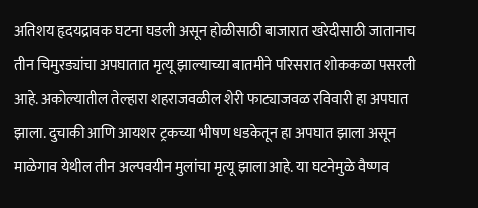अतिशय हृदयद्रावक घटना घडली असून होळीसाठी बाजारात खरेदीसाठी जातानाच तीन चिमुरड्यांचा अपघातात मृत्यू झाल्याच्या बातमीने परिसरात शोककळा पसरली आहे. अकोल्यातील तेल्हारा शहराजवळील शेरी फाट्याजवळ रविवारी हा अपघात झाला. दुचाकी आणि आयशर ट्रकच्या भीषण धडकेतून हा अपघात झाला असून माळेगाव येथील तीन अल्पवयीन मुलांचा मृत्यू झाला आहे. या घटनेमुळे वैष्णव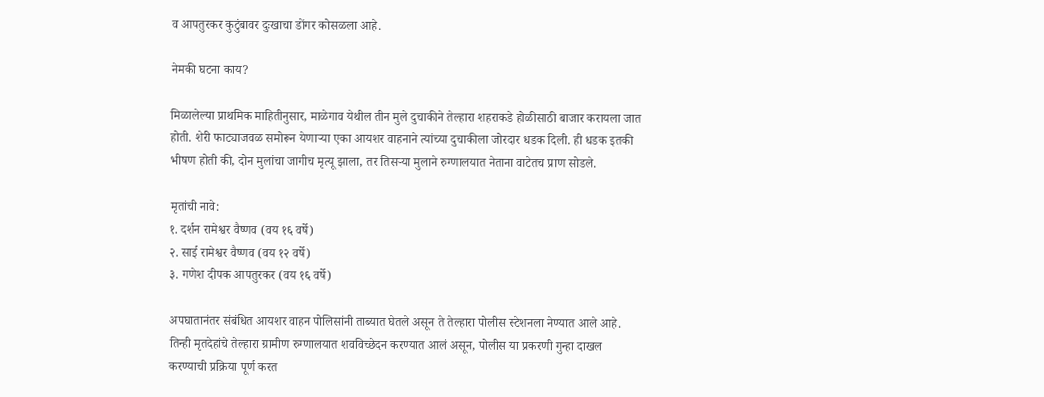व आपतुरकर कुटुंबावर दुःखाचा डोंगर कोसळला आहे.

नेमकी घटना काय?

मिळालेल्या प्राथमिक माहितीनुसार, माळेगाव येथील तीन मुले दुचाकीने तेल्हारा शहराकडे होळीसाठी बाजार करायला जात होती. शेरी फाट्याजवळ समोरून येणाऱ्या एका आयशर वाहनाने त्यांच्या दुचाकीला जोरदार धडक दिली. ही धडक इतकी भीषण होती की, दोन मुलांचा जागीच मृत्यू झाला, तर तिसऱ्या मुलाने रुग्णालयात नेताना वाटेतच प्राण सोडले.

मृतांची नावे:
१. दर्शन रामेश्वर वैष्णव (वय १६ वर्षे)
२. साई रामेश्वर वैष्णव (वय १२ वर्षे)
३. गणेश दीपक आपतुरकर (वय १६ वर्षे)

अपघातानंतर संबंधित आयशर वाहन पोलिसांनी ताब्यात घेतले असून ते तेल्हारा पोलीस स्टेशनला नेण्यात आले आहे. तिन्ही मृतदेहांचे तेल्हारा ग्रामीण रुग्णालयात शवविच्छेदन करण्यात आलं असून, पोलीस या प्रकरणी गुन्हा दाखल करण्याची प्रक्रिया पूर्ण करत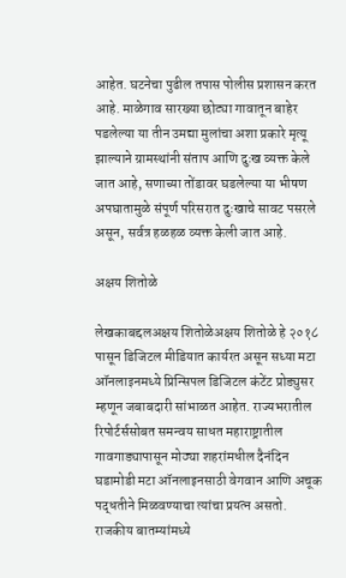आहेत. घटनेचा पुढील तपास पोलीस प्रशासन करत आहे. माळेगाव सारख्या छोट्या गावातून बाहेर पडलेल्या या तीन उमद्या मुलांचा अशा प्रकारे मृत्यू झाल्याने ग्रामस्थांनी संताप आणि दुःख व्यक्त केले जात आहे, सणाच्या तोंडावर घडलेल्या या भीषण अपघातामुळे संपूर्ण परिसरात दुःखाचे सावट पसरले असून, सर्वत्र हळहळ व्यक्त केली जात आहे.

अक्षय शितोळे

लेखकाबद्दलअक्षय शितोळेअक्षय शितोळे हे २०१८ पासून डिजिटल मीडियात कार्यरत असून सध्या मटा ऑनलाइनमध्ये प्रिन्सिपल डिजिटल कंटेंट प्रोड्युसर म्हणून जबाबदारी सांभाळत आहेत. राज्यभरातील रिपोर्टर्ससोबत समन्वय साधत महाराष्ट्रातील गावगाड्यापासून मोठ्या शहरांमधील दैनंदिन घडामोडी मटा ऑनलाइनसाठी वेगवान आणि अचूक पद्धतीने मिळवण्याचा त्यांचा प्रयत्न असतो. राजकीय बातम्यांमध्ये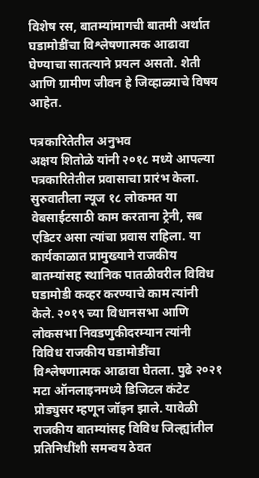विशेष रस, बातम्यांमागची बातमी अर्थात घडामोडींचा विश्लेषणात्मक आढावा घेण्याचा सातत्याने प्रयत्न असतो. शेती आणि ग्रामीण जीवन हे जिव्हाळ्याचे विषय आहेत.

पत्रकारितेतील अनुभव
अक्षय शितोळे यांनी २०१८ मध्ये आपल्या पत्रकारितेतील प्रवासाचा प्रारंभ केला. सुरुवातीला न्यूज १८ लोकमत या वेबसाईटसाठी काम करताना ट्रेनी, सब एडिटर असा त्यांचा प्रवास राहिला. या कार्यकाळात प्रामुख्याने राजकीय बातम्यांसह स्थानिक पातळीवरील विविध घडामोडी कव्हर करण्याचे काम त्यांनी केले. २०१९ च्या विधानसभा आणि लोकसभा निवडणुकीदरम्यान त्यांनी विविध राजकीय घडामोडींचा विश्लेषणात्मक आढावा घेतला. पुढे २०२१ मटा ऑनलाइनमध्ये डिजिटल कंटेट प्रोड्युसर म्हणून जॉइन झाले. यावेळी राजकीय बातम्यांसह विविध जिल्ह्यांतील प्रतिनिधींशी समन्वय ठेवत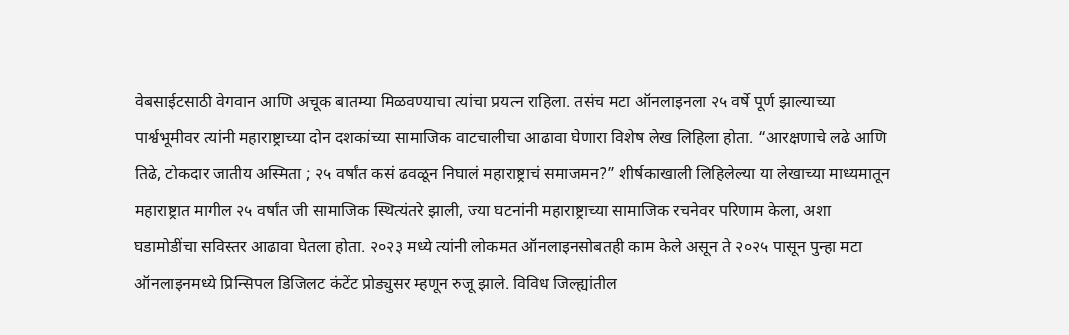वेबसाईटसाठी वेगवान आणि अचूक बातम्या मिळवण्याचा त्यांचा प्रयत्न राहिला. तसंच मटा ऑनलाइनला २५ वर्षे पूर्ण झाल्याच्या पार्श्वभूमीवर त्यांनी महाराष्ट्राच्या दोन दशकांच्या सामाजिक वाटचालीचा आढावा घेणारा विशेष लेख लिहिला होता. “आरक्षणाचे लढे आणि तिढे, टोकदार जातीय अस्मिता ; २५ वर्षांत कसं ढवळून निघालं महाराष्ट्राचं समाजमन?” शीर्षकाखाली लिहिलेल्या या लेखाच्या माध्यमातून महाराष्ट्रात मागील २५ वर्षांत जी सामाजिक स्थित्यंतरे झाली, ज्या घटनांनी महाराष्ट्राच्या सामाजिक रचनेवर परिणाम केला, अशा घडामोडींचा सविस्तर आढावा घेतला होता. २०२३ मध्ये त्यांनी लोकमत ऑनलाइनसोबतही काम केले असून ते २०२५ पासून पुन्हा मटा ऑनलाइनमध्ये प्रिन्सिपल डिजिलट कंटेंट प्रोड्युसर म्हणून रुजू झाले. विविध जिल्ह्यांतील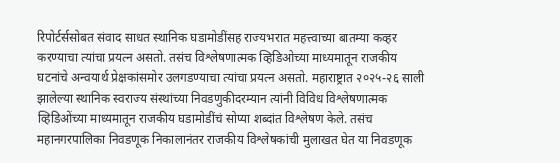रिपोर्टर्ससोबत संवाद साधत स्थानिक घडामोडींसह राज्यभरात महत्त्वाच्या बातम्या कव्हर करण्याचा त्यांचा प्रयत्न असतो. तसंच विश्लेषणात्मक व्हिडिओच्या माध्यमातून राजकीय घटनांचे अन्वयार्थ प्रेक्षकांसमोर उलगडण्याचा त्यांचा प्रयत्न असतो. महाराष्ट्रात २०२५-२६ साली झालेल्या स्थानिक स्वराज्य संस्थांच्या निवडणुकीदरम्यान त्यांनी विविध विश्लेषणात्मक व्हिडिओंच्या माध्यमातून राजकीय घडामोडींचं सोप्या शब्दांत विश्लेषण केले. तसंच महानगरपालिका निवडणूक निकालानंतर राजकीय विश्लेषकांची मुलाखत घेत या निवडणूक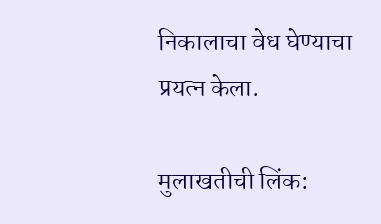निकालाचा वेध घेण्याचा प्रयत्न केला.

मुलाखतीची लिंक: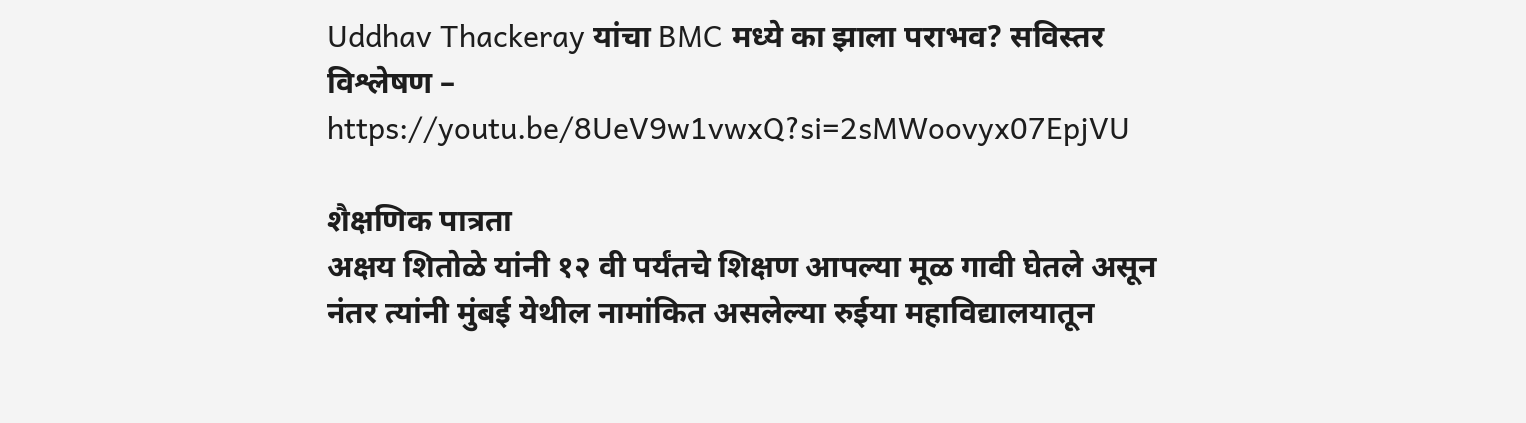Uddhav Thackeray यांचा BMC मध्ये का झाला पराभव? सविस्तर विश्लेषण – https://youtu.be/8UeV9w1vwxQ?si=2sMWoovyx07EpjVU

शैक्षणिक पात्रता
अक्षय शितोळे यांनी १२ वी पर्यंतचे शिक्षण आपल्या मूळ गावी घेतले असून नंतर त्यांनी मुंबई येथील नामांकित असलेल्या रुईया महाविद्यालयातून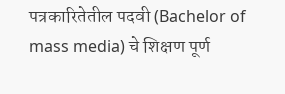पत्रकारितेतील पदवी (Bachelor of mass media) चे शिक्षण पूर्ण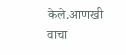केले.आणखी वाचा